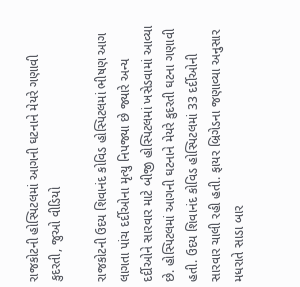રાજકોટની હોસ્પિટલમાં આગની ઘટનાને મેયરે ગણાવી કુદરતી, જુઓ વીડિયો

રાજકોટની ઉદય શિવાનંદ કોવિડ હોસ્પિટલમાં ભીષણ આગ લાગતા પાંચ દર્દીઓના મૃત્યુ નિપજ્યા છે જ્યારે અન્ય દર્દીઓને સારવાર માટે બીજી હોસ્પિટલમાં ખસેડવામાં આવ્યા છે. હોસ્પિટલમાં આગની ઘટનાને મેયરે કુદરતી ઘટના ગણાવી હતી. ઉદય શિવાનંદ કોવિડ હોસ્પિટલમાં 33 દર્દીઓની સારવાર ચાલી રહી હતી. ફાયર બ્રિગેડના જણાવ્યા અનુસાર મધરાતે સાડા બાર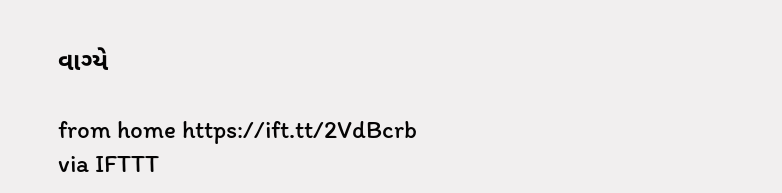વાગ્યે

from home https://ift.tt/2VdBcrb
via IFTTT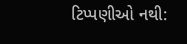ટિપ્પણીઓ નથી: